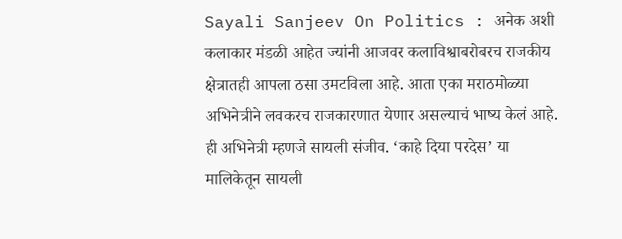Sayali Sanjeev On Politics : अनेक अशी कलाकार मंडळी आहेत ज्यांनी आजवर कलाविश्वाबरोबरच राजकीय क्षेत्रातही आपला ठसा उमटविला आहे. आता एका मराठमोळ्या अभिनेत्रीने लवकरच राजकारणात येणार असल्याचं भाष्य केलं आहे. ही अभिनेत्री म्हणजे सायली संजीव. ‘काहे दिया परदेस’ या मालिकेतून सायली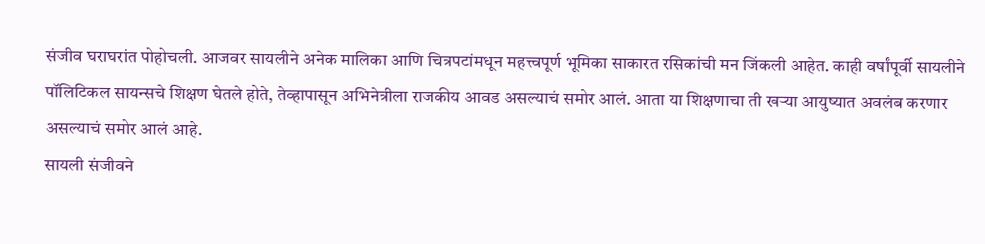संजीव घराघरांत पोहोचली. आजवर सायलीने अनेक मालिका आणि चित्रपटांमधून महत्त्वपूर्ण भूमिका साकारत रसिकांची मन जिंकली आहेत. काही वर्षांपूर्वी सायलीने पॉलिटिकल सायन्सचे शिक्षण घेतले होते, तेव्हापासून अभिनेत्रीला राजकीय आवड असल्याचं समोर आलं. आता या शिक्षणाचा ती खऱ्या आयुष्यात अवलंब करणार असल्याचं समोर आलं आहे.
सायली संजीवने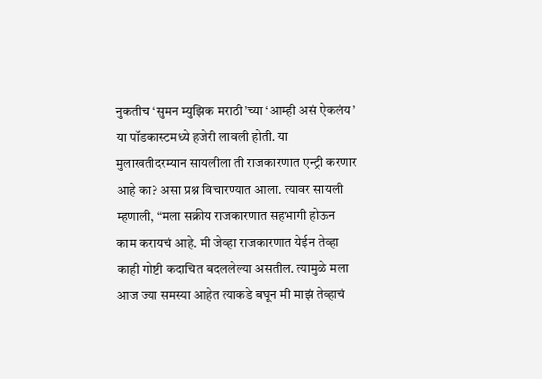नुकतीच ‘सुमन म्युझिक मराठी’च्या ‘आम्ही असं ऐकलंय’ या पॉडकास्टमध्ये हजेरी लावली होती. या मुलाखतीदरम्यान सायलीला ती राजकारणात एन्ट्री करणार आहे का? असा प्रश्न विचारण्यात आला. त्यावर सायली म्हणाली, “मला सक्रीय राजकारणात सहभागी होऊन काम करायचं आहे. मी जेव्हा राजकारणात येईन तेव्हा काही गोष्टी कदाचित बदललेल्या असतील. त्यामुळे मला आज ज्या समस्या आहेत त्याकडे बघून मी माझं तेव्हाचं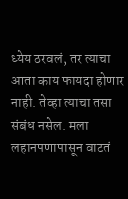ध्येय ठरवलं, तर त्याचा आता काय फायदा होणार नाही. तेव्हा त्याचा तसा संबंध नसेल. मला लहानपणापासून वाटतं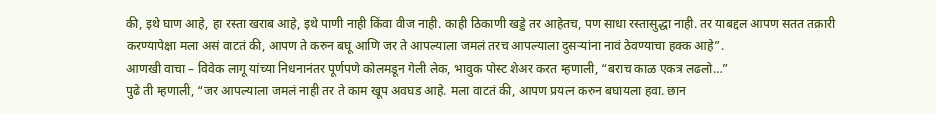की, इथे घाण आहे, हा रस्ता खराब आहे, इथे पाणी नाही किंवा वीज नाही. काही ठिकाणी खड्डे तर आहेतच, पण साधा रस्तासुद्धा नाही. तर याबद्दल आपण सतत तक्रारी करण्यापेक्षा मला असं वाटतं की, आपण ते करुन बघू आणि जर ते आपल्याला जमलं तरच आपल्याला दुसऱ्यांना नावं ठेवण्याचा हक्क आहे”.
आणखी वाचा – विवेक लागू यांच्या निधनानंतर पूर्णपणे कोलमडून गेली लेक, भावुक पोस्ट शेअर करत म्हणाली, “बराच काळ एकत्र लढलो…”
पुढे ती म्हणाली, “जर आपल्याला जमलं नाही तर ते काम खूप अवघड आहे. मला वाटतं की, आपण प्रयत्न करुन बघायला हवा. छान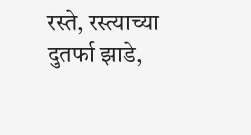रस्ते, रस्त्याच्या दुतर्फा झाडे,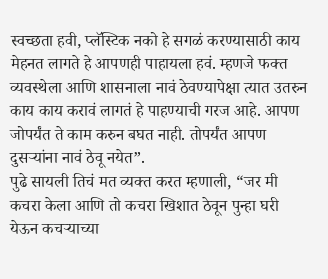स्वच्छता हवी, प्लॅस्टिक नको हे सगळं करण्यासाठी काय मेहनत लागते हे आपणही पाहायला हवं. म्हणजे फक्त व्यवस्थेला आणि शासनाला नावं ठेवण्यापेक्षा त्यात उतरुन काय काय करावं लागतं हे पाहण्याची गरज आहे. आपण जोपर्यंत ते काम करुन बघत नाही. तोपर्यंत आपण दुसऱ्यांना नावं ठेवू नयेत”.
पुढे सायली तिचं मत व्यक्त करत म्हणाली, “जर मी कचरा केला आणि तो कचरा खिशात ठेवून पुन्हा घरी येऊन कचऱ्याच्या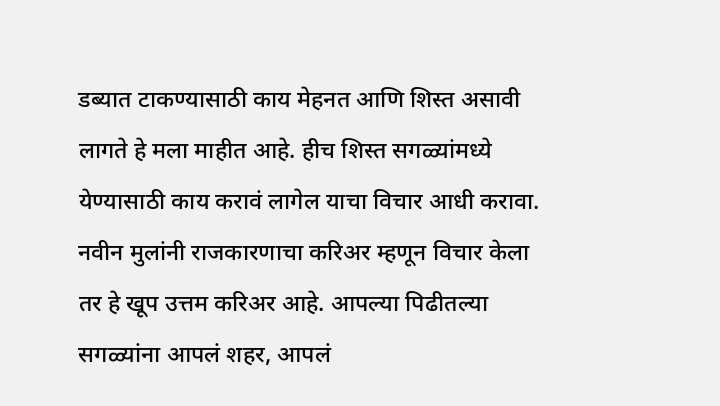डब्यात टाकण्यासाठी काय मेहनत आणि शिस्त असावी लागते हे मला माहीत आहे. हीच शिस्त सगळ्यांमध्ये येण्यासाठी काय करावं लागेल याचा विचार आधी करावा. नवीन मुलांनी राजकारणाचा करिअर म्हणून विचार केला तर हे खूप उत्तम करिअर आहे. आपल्या पिढीतल्या सगळ्यांना आपलं शहर, आपलं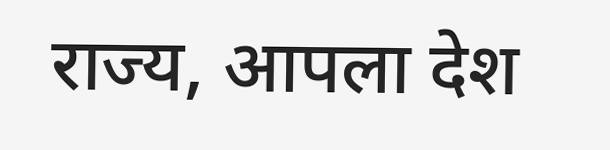राज्य, आपला देश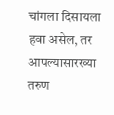चांगला दिसायला हवा असेल, तर आपल्यासारख्या तरुण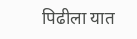पिढीला यात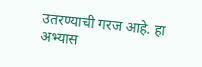उतरण्याची गरज आहे. हा अभ्यास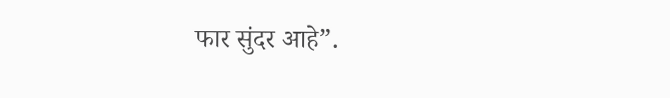फार सुंदर आहे”.